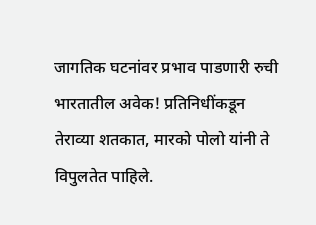जागतिक घटनांवर प्रभाव पाडणारी रुची
भारतातील अवेक! प्रतिनिधींकडून
तेराव्या शतकात, मारको पोलो यांनी ते विपुलतेत पाहिले.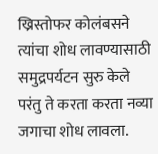ख्रिस्तोफर कोलंबसने त्यांचा शोध लावण्यासाठी समुद्रपर्यटन सुरु केले परंतु ते करता करता नव्या जगाचा शोध लावला.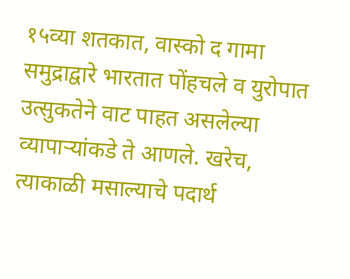१५व्या शतकात, वास्को द गामा समुद्राद्वारे भारतात पोंहचले व युरोपात उत्सुकतेने वाट पाहत असलेल्या व्यापाऱ्यांकडे ते आणले. खरेच, त्याकाळी मसाल्याचे पदार्थ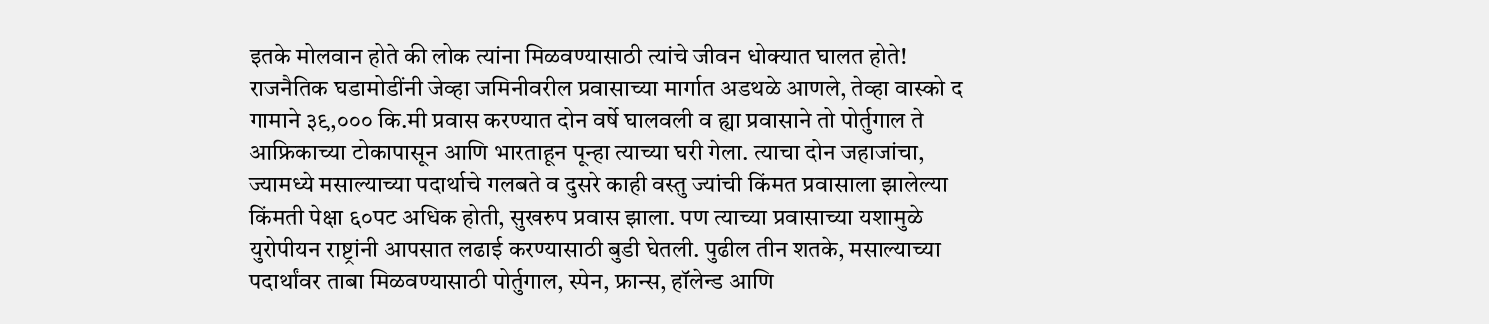इतके मोलवान होते की लोक त्यांना मिळवण्यासाठी त्यांचे जीवन धोक्यात घालत होते!
राजनैतिक घडामोडींनी जेव्हा जमिनीवरील प्रवासाच्या मार्गात अडथळे आणले, तेव्हा वास्को द गामाने ३९,००० कि.मी प्रवास करण्यात दोन वर्षे घालवली व ह्या प्रवासाने तो पोर्तुगाल ते आफ्रिकाच्या टोकापासून आणि भारताहून पून्हा त्याच्या घरी गेला. त्याचा दोन जहाजांचा, ज्यामध्ये मसाल्याच्या पदार्थाचे गलबते व दुसरे काही वस्तु ज्यांची किंमत प्रवासाला झालेल्या किंमती पेक्षा ६०पट अधिक होती, सुखरुप प्रवास झाला. पण त्याच्या प्रवासाच्या यशामुळे युरोपीयन राष्ट्रांनी आपसात लढाई करण्यासाठी बुडी घेतली. पुढील तीन शतके, मसाल्याच्या पदार्थांवर ताबा मिळवण्यासाठी पोर्तुगाल, स्पेन, फ्रान्स, हॉलेन्ड आणि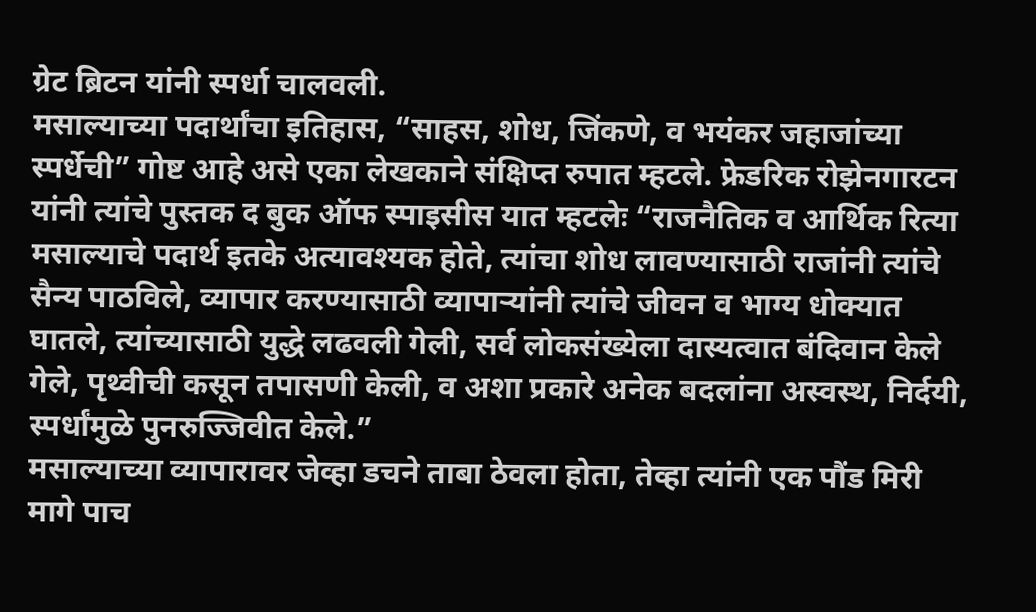ग्रेट ब्रिटन यांनी स्पर्धा चालवली.
मसाल्याच्या पदार्थांचा इतिहास, “साहस, शोध, जिंकणे, व भयंकर जहाजांच्या स्पर्धेची” गोष्ट आहे असे एका लेखकाने संक्षिप्त रुपात म्हटले. फ्रेडरिक रोझेनगारटन यांनी त्यांचे पुस्तक द बुक ऑफ स्पाइसीस यात म्हटलेः “राजनैतिक व आर्थिक रित्या मसाल्याचे पदार्थ इतके अत्यावश्यक होते, त्यांचा शोध लावण्यासाठी राजांनी त्यांचे सैन्य पाठविले, व्यापार करण्यासाठी व्यापाऱ्यांनी त्यांचे जीवन व भाग्य धोक्यात घातले, त्यांच्यासाठी युद्धे लढवली गेली, सर्व लोकसंख्येला दास्यत्वात बंदिवान केले गेले, पृथ्वीची कसून तपासणी केली, व अशा प्रकारे अनेक बदलांना अस्वस्थ, निर्दयी, स्पर्धांमुळे पुनरुज्जिवीत केले.”
मसाल्याच्या व्यापारावर जेव्हा डचने ताबा ठेवला होता, तेव्हा त्यांनी एक पौंड मिरी मागे पाच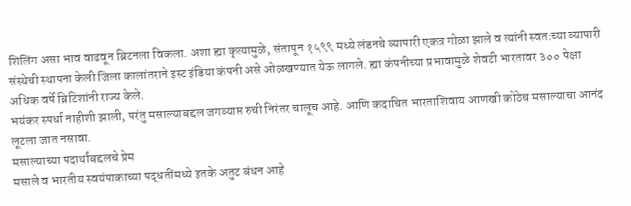शिलिंग असा भाव वाढवून ब्रिटनला विकला. अशा ह्या कृत्यामुळे, संतापून १५९९ मध्ये लंडनचे व्यापारी एकत्र गोळा झाले व त्यांनी स्वत:च्या व्यापारी संस्थेची स्थापना केली जिला कालांतराने इस्ट इंडिया कंपनी असे ओळखण्यात येऊ लागले. ह्या कंपनीच्या प्रभावामुळे शेवटी भारतावर ३०० पेक्षा अधिक वर्षे ब्रिटिशांनी राज्य केले.
भयंकर स्पर्धा नाहीशी झाली, परंतु मसाल्याबद्दल जगव्याप्त रुची निरंतर चालूच आहे. आणि कदाचित भारताशिवाय आणखी कोठेच मसाल्याचा आनंद लूटला जात नसावा.
मसाल्याच्या पदार्थांबद्दलचे प्रेम
मसाले व भारतीय स्वयंपाकाच्या पद्धतींमध्ये इतके अतुट बंधन आहे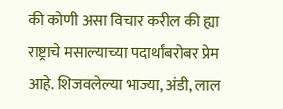की कोणी असा विचार करील की ह्या राष्ट्राचे मसाल्याच्या पदार्थांबरोबर प्रेम आहे. शिजवलेल्या भाज्या, अंडी, लाल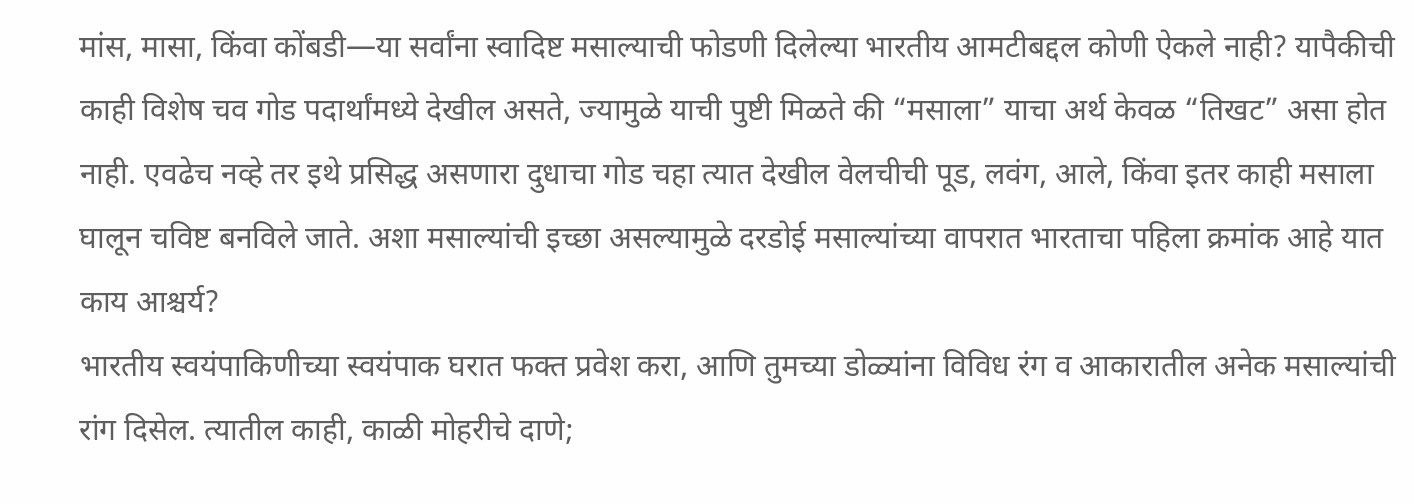मांस, मासा, किंवा कोंबडी—या सर्वांना स्वादिष्ट मसाल्याची फोडणी दिलेल्या भारतीय आमटीबद्दल कोणी ऐकले नाही? यापैकीची काही विशेष चव गोड पदार्थांमध्ये देखील असते, ज्यामुळे याची पुष्टी मिळते की “मसाला” याचा अर्थ केवळ “तिखट” असा होत नाही. एवढेच नव्हे तर इथे प्रसिद्ध असणारा दुधाचा गोड चहा त्यात देखील वेलचीची पूड, लवंग, आले, किंवा इतर काही मसाला घालून चविष्ट बनविले जाते. अशा मसाल्यांची इच्छा असल्यामुळे दरडोई मसाल्यांच्या वापरात भारताचा पहिला क्रमांक आहे यात काय आश्चर्य?
भारतीय स्वयंपाकिणीच्या स्वयंपाक घरात फक्त प्रवेश करा, आणि तुमच्या डोळ्यांना विविध रंग व आकारातील अनेक मसाल्यांची रांग दिसेल. त्यातील काही, काळी मोहरीचे दाणे;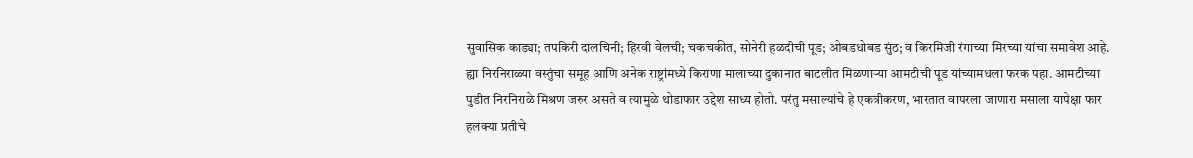सुवासिक काड्या; तपकिरी दालचिनी; हिरवी वेलची; चकचकीत, सोनेरी हळदीची पूड; ओबडधोबड सुंठ; व किरमिजी रंगाच्या मिरच्या यांचा समावेश आहे. ह्या निरनिराळ्या वस्तुंचा समूह आणि अनेक राष्ट्रांमध्ये किराणा मालाच्या दुकानात बाटलीत मिळणाऱ्या आमटीची पूड यांच्यामधला फरक पहा. आमटीच्या पुडीत निरनिराळे मिश्रण जरुर असते व त्यामुळे थोडाफार उद्देश साध्य होतो. परंतु मसाल्यांचे हे एकत्रीकरण, भारतात वापरला जाणारा मसाला यापेक्षा फार हलक्या प्रतीचे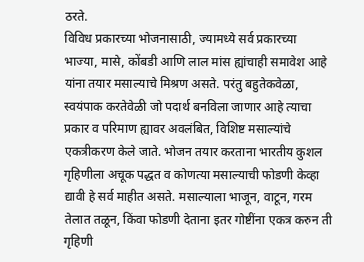ठरते.
विविध प्रकारच्या भोजनासाठी, ज्यामध्ये सर्व प्रकारच्या भाज्या, मासे, कोंबडी आणि लाल मांस ह्यांचाही समावेश आहे यांना तयार मसाल्याचे मिश्रण असते. परंतु बहुतेकवेळा, स्वयंपाक करतेवेळी जो पदार्थ बनविला जाणार आहे त्याचा प्रकार व परिमाण ह्यावर अवलंबित, विशिष्ट मसाल्यांचे एकत्रीकरण केले जाते. भोजन तयार करताना भारतीय कुशल गृहिणीला अचूक पद्धत व कोणत्या मसाल्याची फोडणी केव्हा द्यावी हे सर्व माहीत असते. मसाल्याला भाजून, वाटून, गरम तेलात तळून, किंवा फोडणी देताना इतर गोष्टींना एकत्र करुन ती गृहिणी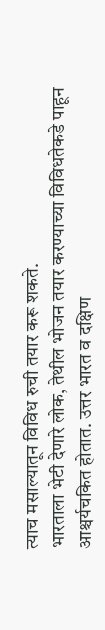त्याच मसाल्यातून विविध रुची तयार करू शकते.
भारताला भेटी देणारे लोक, तेथील भोजन तयार करण्याच्या विविधतेकडे पाहून आश्चर्यचकित होतात. उत्तर भारत व दक्षिण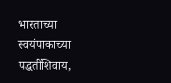भारताच्या स्वयंपाकाच्या पद्धतींशिवाय,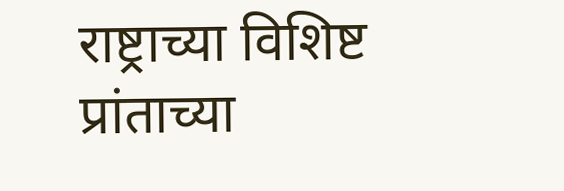राष्ट्राच्या विशिष्ट प्रांताच्या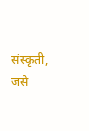संस्कृती, जसे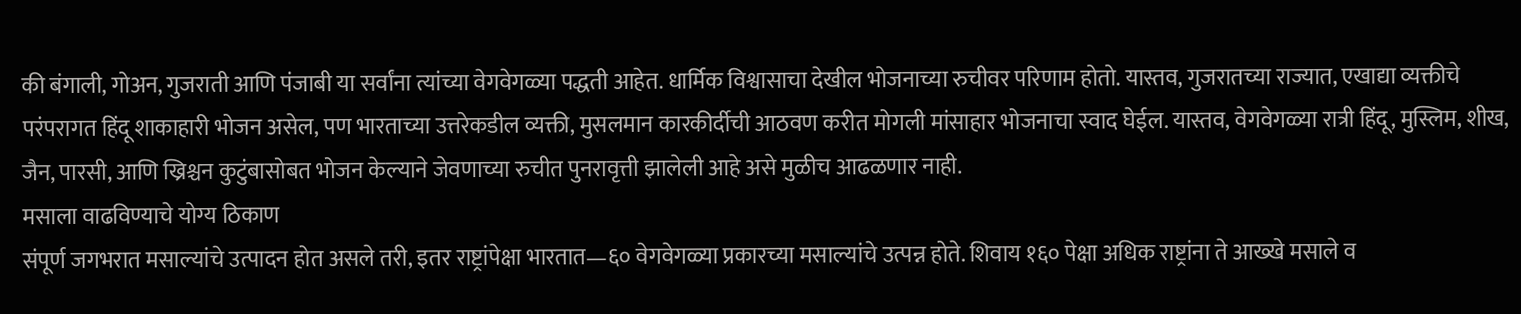की बंगाली, गोअन, गुजराती आणि पंजाबी या सर्वांना त्यांच्या वेगवेगळ्या पद्धती आहेत. धार्मिक विश्वासाचा देखील भोजनाच्या रुचीवर परिणाम होतो. यास्तव, गुजरातच्या राज्यात, एखाद्या व्यक्तीचे परंपरागत हिंदू शाकाहारी भोजन असेल, पण भारताच्या उत्तरेकडील व्यक्ती, मुसलमान कारकीर्दीची आठवण करीत मोगली मांसाहार भोजनाचा स्वाद घेईल. यास्तव, वेगवेगळ्या रात्री हिंदू, मुस्लिम, शीख, जैन, पारसी, आणि ख्रिश्चन कुटुंबासोबत भोजन केल्याने जेवणाच्या रुचीत पुनरावृत्ती झालेली आहे असे मुळीच आढळणार नाही.
मसाला वाढविण्याचे योग्य ठिकाण
संपूर्ण जगभरात मसाल्यांचे उत्पादन होत असले तरी, इतर राष्ट्रांपेक्षा भारतात—६० वेगवेगळ्या प्रकारच्या मसाल्यांचे उत्पन्न होते. शिवाय १६० पेक्षा अधिक राष्ट्रांना ते आख्खे मसाले व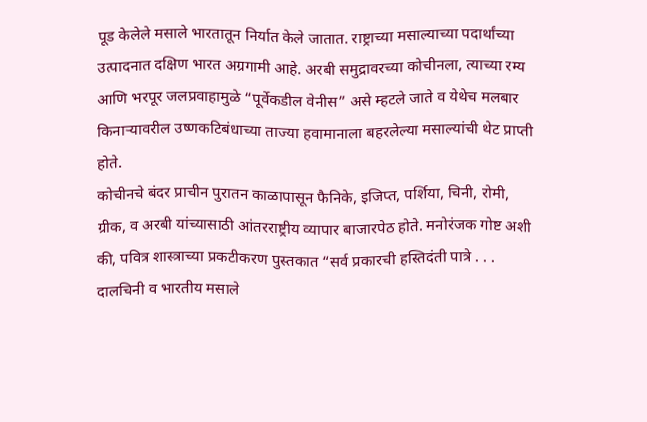पूड केलेले मसाले भारतातून निर्यात केले जातात. राष्ट्राच्या मसाल्याच्या पदार्थांच्या उत्पादनात दक्षिण भारत अग्रगामी आहे. अरबी समुद्रावरच्या कोचीनला, त्याच्या रम्य आणि भरपूर जलप्रवाहामुळे “पूर्वेकडील वेनीस” असे म्हटले जाते व येथेच मलबार किनाऱ्यावरील उष्णकटिबंधाच्या ताज्या हवामानाला बहरलेल्या मसाल्यांची थेट प्राप्ती होते.
कोचीनचे बंदर प्राचीन पुरातन काळापासून फैनिके, इजिप्त, पर्शिया, चिनी, रोमी, ग्रीक, व अरबी यांच्यासाठी आंतरराष्ट्रीय व्यापार बाजारपेठ होते. मनोरंजक गोष्ट अशी की, पवित्र शास्त्राच्या प्रकटीकरण पुस्तकात “सर्व प्रकारची हस्तिदंती पात्रे . . . दालचिनी व भारतीय मसाले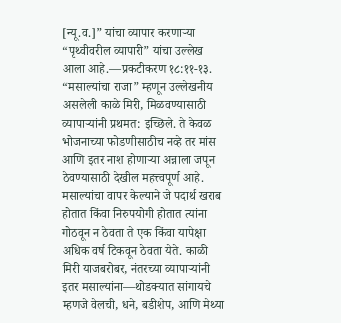[न्यू.व.]” यांचा व्यापार करणाऱ्या “पृथ्वीवरील व्यापारी” यांचा उल्लेख आला आहे.—प्रकटीकरण १८:११-१३.
“मसाल्यांचा राजा” म्हणून उल्लेखनीय असलेली काळे मिरी, मिळवण्यासाठी व्यापाऱ्यांनी प्रथमत: इच्छिले. ते केवळ भोजनाच्या फोडणीसाठीच नव्हे तर मांस आणि इतर नाश होणाऱ्या अन्नाला जपून ठेवण्यासाठी देखील महत्त्वपूर्ण आहे. मसाल्यांचा वापर केल्याने जे पदार्थ खराब होतात किंवा निरुपयोगी होतात त्यांना गोठवून न ठेवता ते एक किंवा यापेक्षा अधिक वर्ष टिकवून ठेवता येते. काळी मिरी याजबरोबर, नंतरच्या व्यापाऱ्यांनी इतर मसाल्यांना—थोडक्यात सांगायचे म्हणजे वेलची, धने, बडीशेप, आणि मेथ्या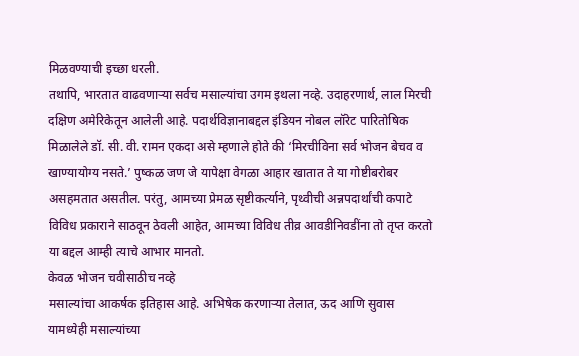मिळवण्याची इच्छा धरली.
तथापि, भारतात वाढवणाऱ्या सर्वच मसाल्यांचा उगम इथला नव्हे. उदाहरणार्थ, लाल मिरची दक्षिण अमेरिकेतून आलेली आहे. पदार्थविज्ञानाबद्दल इंडियन नोबल लॉरेट पारितोषिक मिळालेले डॉ. सी. वी. रामन एकदा असे म्हणाले होते की ‘मिरचीविना सर्व भोजन बेचव व खाण्यायोग्य नसते.’ पुष्कळ जण जे यापेक्षा वेगळा आहार खातात ते या गोष्टीबरोबर असहमतात असतील. परंतु, आमच्या प्रेमळ सृष्टीकर्त्याने, पृथ्वीची अन्नपदार्थांची कपाटे विविध प्रकाराने साठवून ठेवली आहेत, आमच्या विविध तीव्र आवडीनिवडींना तो तृप्त करतो या बद्दल आम्ही त्याचे आभार मानतो.
केवळ भोजन चवीसाठीच नव्हे
मसाल्यांचा आकर्षक इतिहास आहे. अभिषेक करणाऱ्या तेलात, ऊद आणि सुवास यामध्येही मसाल्यांच्या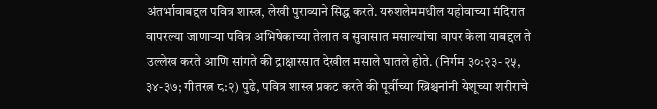अंतर्भावाबद्दल पवित्र शास्त्र, लेखी पुराव्याने सिद्ध करते. यरुशलेममधील यहोवाच्या मंदिरात वापरल्या जाणाऱ्या पवित्र अभिषेकाच्या तेलात व सुवासात मसाल्यांचा वापर केला याबद्दल ते उल्लेख करते आणि सांगते की द्राक्षारसात देखील मसाले घातले होते. (निर्गम ३०:२३-२५, ३४-३७; गीतरत्न ८:२) पुढे, पवित्र शास्त्र प्रकट करते की पूर्वीच्या ख्रिश्चनांनी येशूच्या शरीराचे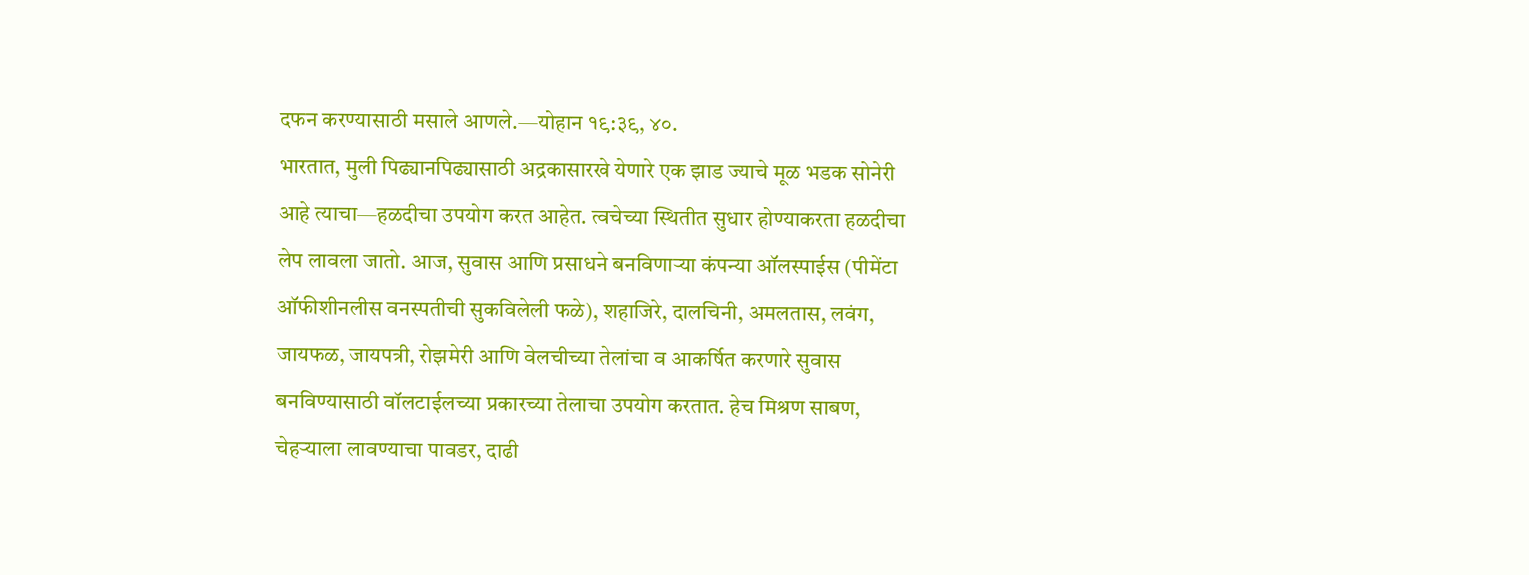दफन करण्यासाठी मसाले आणले.—योहान १९:३९, ४०.
भारतात, मुली पिढ्यानपिढ्यासाठी अद्रकासारखे येणारे एक झाड ज्याचे मूळ भडक सोनेरी आहे त्याचा—हळदीचा उपयोग करत आहेत. त्वचेच्या स्थितीत सुधार होण्याकरता हळदीचा लेप लावला जातो. आज, सुवास आणि प्रसाधने बनविणाऱ्या कंपन्या ऑलस्पाईस (पीमेंटा ऑफीशीनलीस वनस्पतीची सुकविलेली फळे), शहाजिरे, दालचिनी, अमलतास, लवंग, जायफळ, जायपत्री, रोझमेरी आणि वेलचीच्या तेलांचा व आकर्षित करणारे सुवास बनविण्यासाठी वॉलटाईलच्या प्रकारच्या तेलाचा उपयोग करतात. हेच मिश्रण साबण, चेहऱ्याला लावण्याचा पावडर, दाढी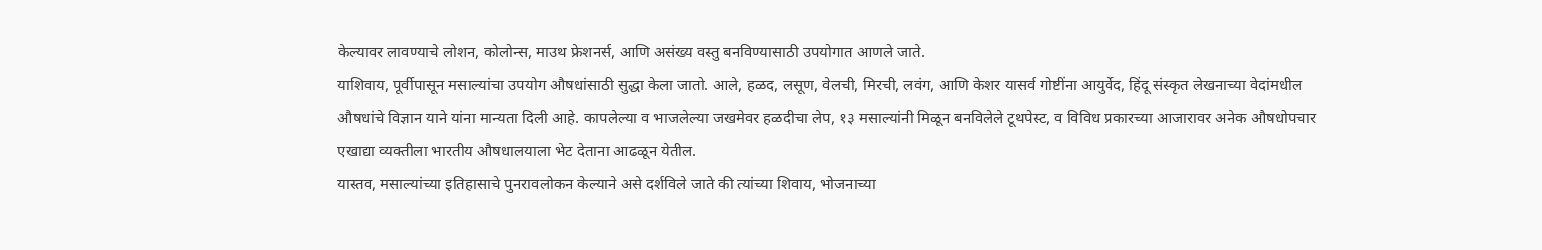केल्यावर लावण्याचे लोशन, कोलोन्स, माउथ फ्रेशनर्स, आणि असंख्य वस्तु बनविण्यासाठी उपयोगात आणले जाते.
याशिवाय, पूर्वीपासून मसाल्यांचा उपयोग औषधांसाठी सुद्धा केला जातो. आले, हळद, लसूण, वेलची, मिरची, लवंग, आणि केशर यासर्व गोष्टींना आयुर्वेद, हिंदू संस्कृत लेखनाच्या वेदांमधील औषधांचे विज्ञान याने यांना मान्यता दिली आहे. कापलेल्या व भाजलेल्या जखमेवर हळदीचा लेप, १३ मसाल्यांनी मिळून बनविलेले टूथपेस्ट, व विविध प्रकारच्या आजारावर अनेक औषधोपचार एखाद्या व्यक्तीला भारतीय औषधालयाला भेट देताना आढळून येतील.
यास्तव, मसाल्यांच्या इतिहासाचे पुनरावलोकन केल्याने असे दर्शविले जाते की त्यांच्या शिवाय, भोजनाच्या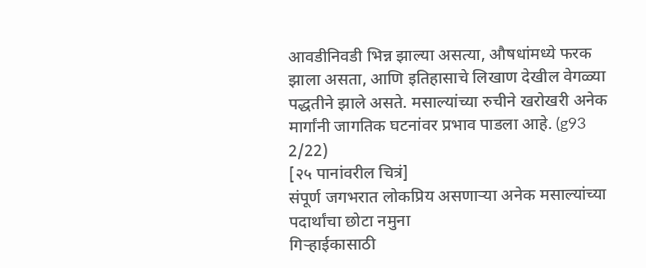आवडीनिवडी भिन्न झाल्या असत्या, औषधांमध्ये फरक झाला असता, आणि इतिहासाचे लिखाण देखील वेगळ्या पद्धतीने झाले असते. मसाल्यांच्या रुचीने खरोखरी अनेक मार्गांनी जागतिक घटनांवर प्रभाव पाडला आहे. (g93 2/22)
[२५ पानांवरील चित्रं]
संपूर्ण जगभरात लोकप्रिय असणाऱ्या अनेक मसाल्यांच्या पदार्थांचा छोटा नमुना
गिऱ्हाईकासाठी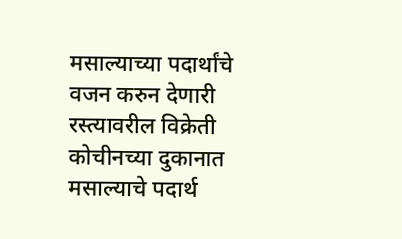मसाल्याच्या पदार्थांचे वजन करुन देणारी रस्त्यावरील विक्रेती
कोचीनच्या दुकानात मसाल्याचे पदार्थ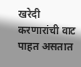खरेदी करणारांची वाट पाहत असतात